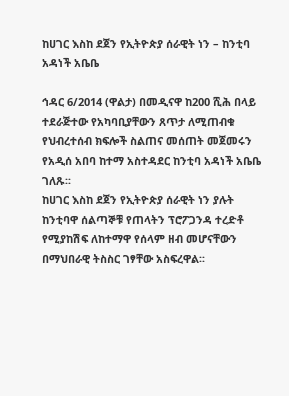ከሀገር እስከ ደጀን የኢትዮጵያ ሰራዊት ነን – ከንቲባ አዳነች አቤቤ

ኅዳር 6/2014 (ዋልታ) በመዲናዋ ከ200 ሺሕ በላይ ተደራጅተው የአካባቢያቸውን ጸጥታ ለሚጠብቁ የህብረተሰብ ክፍሎች ስልጠና መሰጠት መጀመሩን የአዲሰ አበባ ከተማ አስተዳደር ከንቲባ አዳነች አቤቤ ገለጹ፡፡
ከሀገር እስከ ደጀን የኢትዮጵያ ሰራዊት ነን ያሉት ከንቲባዋ ሰልጣኞቹ የጠላትን ፕሮፖጋንዳ ተረድቶ የሚያከሽፍ ለከተማዋ የሰላም ዘብ መሆናቸውን በማህበራዊ ትስስር ገፃቸው አስፍረዋል፡፡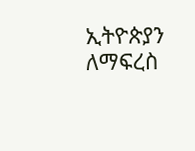ኢትዮጵያን ለማፍረስ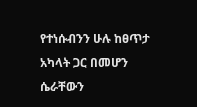የተነሱብንን ሁሉ ከፀጥታ አካላት ጋር በመሆን ሴራቸውን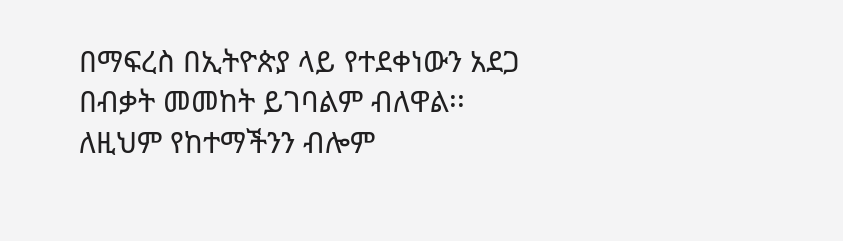በማፍረስ በኢትዮጵያ ላይ የተደቀነውን አደጋ በብቃት መመከት ይገባልም ብለዋል፡፡
ለዚህም የከተማችንን ብሎም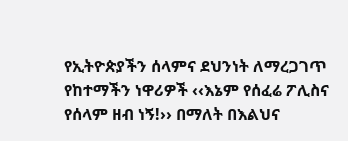የኢትዮጵያችን ሰላምና ደህንነት ለማረጋገጥ የከተማችን ነዋሪዎች ‹‹እኔም የሰፈሬ ፖሊስና የሰላም ዘብ ነኝ!›› በማለት በእልህና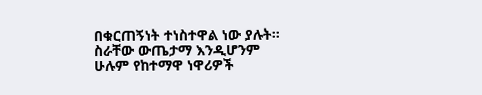በቁርጠኝነት ተነስተዋል ነው ያሉት፡፡
ስራቸው ውጤታማ እንዲሆንም ሁሉም የከተማዋ ነዋሪዎች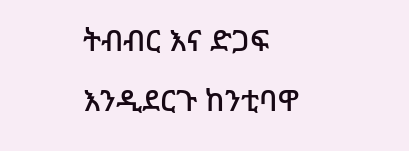ትብብር እና ድጋፍ እንዲደርጉ ከንቲባዋ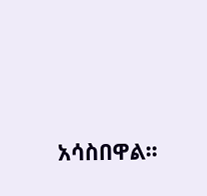አሳስበዋል፡፡